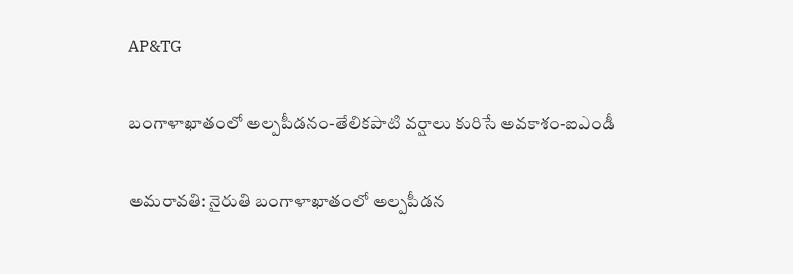AP&TG

బంగాళాఖాతంలో అల్పపీడనం-తేలికపాటి వర్షాలు కురిసే అవకాశం-ఐఎండీ

అమరావతి: నైరుతి బంగాళాఖాతంలో అల్పపీడన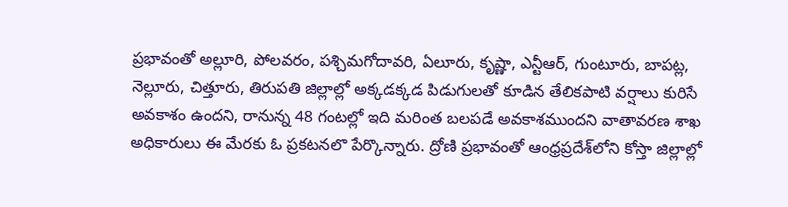ప్రభావంతో అల్లూరి, పోలవరం, పశ్చిమగోదావరి, ఏలూరు, కృష్ణా, ఎన్టీఆర్, గుంటూరు, బాపట్ల, నెల్లూరు, చిత్తూరు, తిరుపతి జిల్లాల్లో అక్కడక్కడ పిడుగులతో కూడిన తేలికపాటి వర్షాలు కురిసే అవకాశం ఉందని, రానున్న 48 గంటల్లో ఇది మరింత బలపడే అవకాశముందని వాతావరణ శాఖ అధికారులు ఈ మేరకు ఓ ప్రకటనలొ పేర్కొన్నారు. ద్రోణి ప్రభావంతో ఆంధ్రప్రదేశ్‌లోని కోస్తా జిల్లాల్లో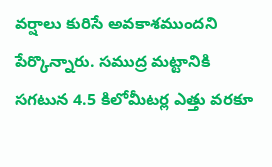వర్షాలు కురిసే అవకాశముందని పేర్కొన్నారు. సముద్ర మట్టానికి సగటున 4.5 కిలోమీటర్ల ఎత్తు వరకూ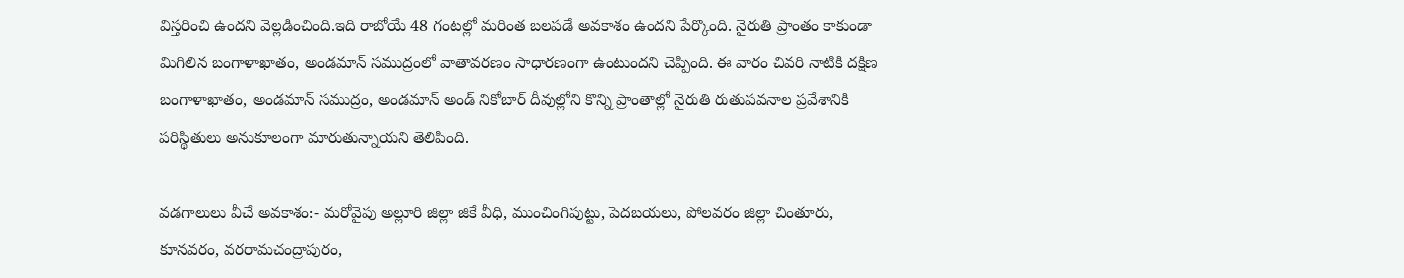విస్తరించి ఉందని వెల్లడించింది.ఇది రాబోయే 48 గంటల్లో మరింత బలపడే అవకాశం ఉందని పేర్కొంది. నైరుతి ప్రాంతం కాకుండా మిగిలిన బంగాళాఖాతం, అండమాన్ సముద్రంలో వాతావరణం సాధారణంగా ఉంటుందని చెప్పింది. ఈ వారం చివరి నాటికి దక్షిణ బంగాళాఖాతం, అండమాన్ సముద్రం, అండమాన్ అండ్ నికోబార్ దీవుల్లోని కొన్ని ప్రాంతాల్లో నైరుతి రుతుపవనాల ప్రవేశానికి పరిస్థితులు అనుకూలంగా మారుతున్నాయని తెలిపింది.

వడగాలులు వీచే అవకాశం:- మరోవైపు అల్లూరి జిల్లా జికే వీధి, ముంచింగిపుట్టు, పెదబయలు, పోలవరం జిల్లా చింతూరు, కూనవరం, వరరామచంద్రాపురం,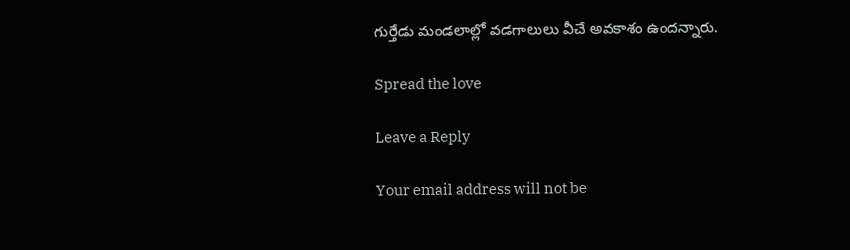గుర్తేడు మండలాల్లో వడగాలులు వీచే అవకాశం ఉందన్నారు.

Spread the love

Leave a Reply

Your email address will not be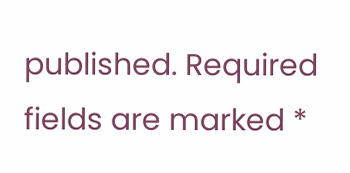published. Required fields are marked *